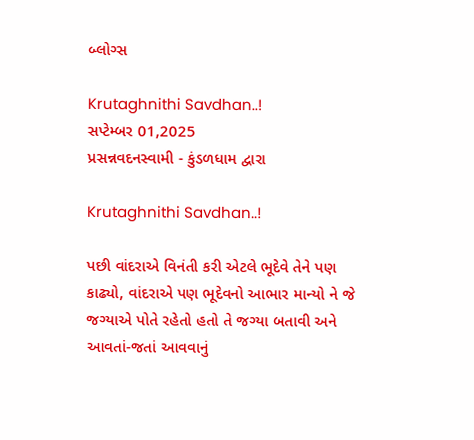બ્લોગ્સ

Krutaghnithi Savdhan..!
સપ્ટેમ્બર 01,2025
પ્રસન્નવદનસ્વામી - કુંડળધામ દ્વારા

Krutaghnithi Savdhan..!

પછી વાંદરાએ વિનંતી કરી એટલે ભૂદેવે તેને પણ કાઢ્યો, વાંદરાએ પણ ભૂદેવનો આભાર માન્યો ને જે જગ્યાએ પોતે રહેતો હતો તે જગ્યા બતાવી અને આવતાં-જતાં આવવાનું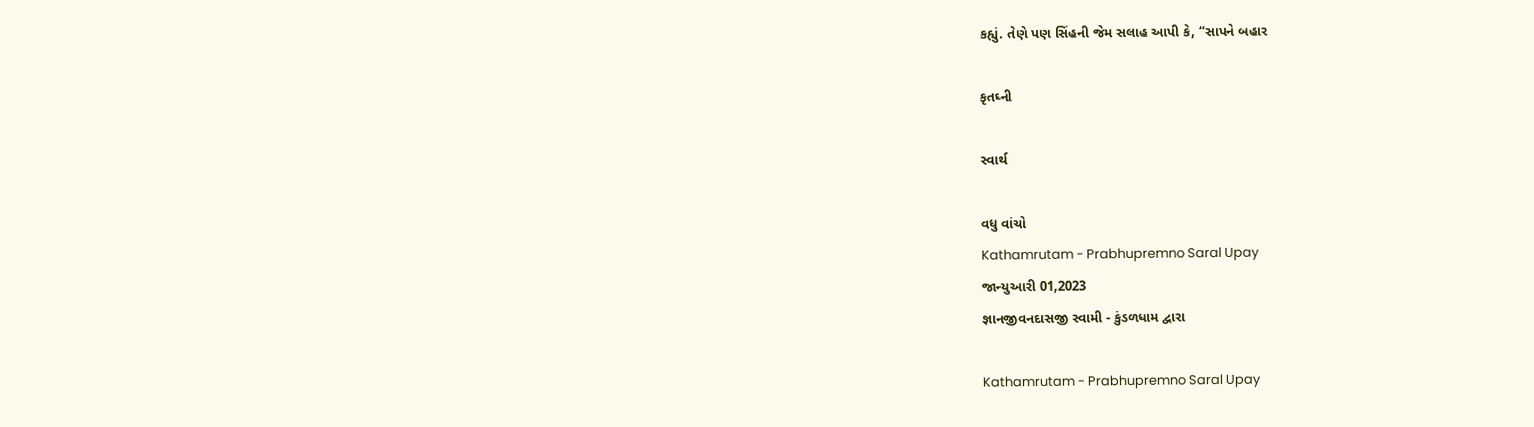કહ્યું. તેણે પણ સિંહની જેમ સલાહ આપી કે, “સાપને બહાર

કૃતઘ્ની

સ્વાર્થ

વધુ વાંચો
Kathamrutam - Prabhupremno Saral Upay
જાન્યુઆરી 01,2023
જ્ઞાનજીવનદાસજી સ્વામી - કુંડળધામ દ્વારા

Kathamrutam - Prabhupremno Saral Upay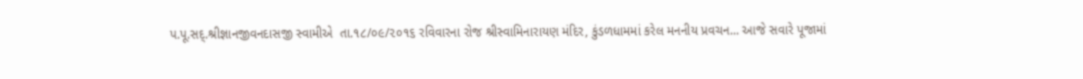પ.પૂ.સદ્.શ્રીજ્ઞાનજીવનદાસજી સ્વામીએ  તા.૧૮/૦૯/૨૦૧૬ રવિવારના રોજ શ્રીસ્વામિનારાયણ મંદિર, કુંડળધામમાં કરેલ મનનીય પ્રવચન... આજે સવારે પૂજામાં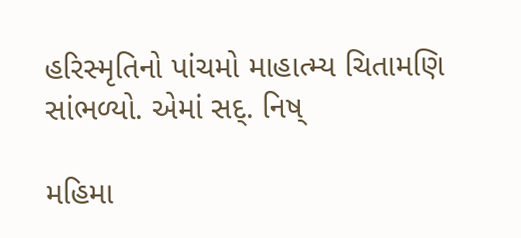હરિસ્મૃતિનો પાંચમો માહાત્મ્ય ચિતામણિ સાંભળ્યો. એમાં સદ્. નિષ્

મહિમા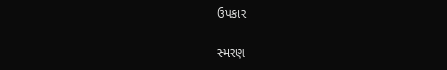ઉપકાર

સ્મરણ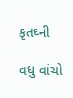કૃતઘ્ની

વધુ વાંચો